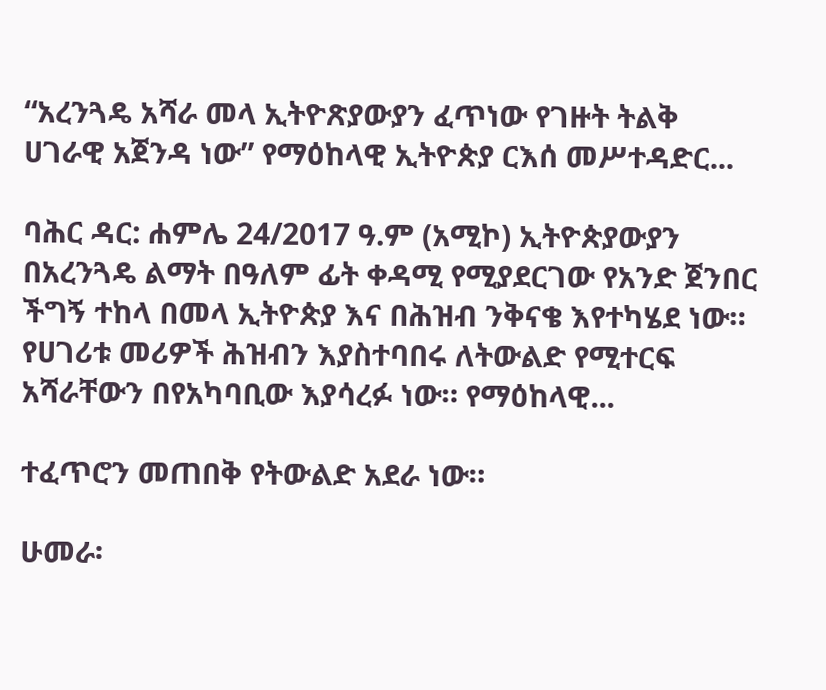“አረንጓዴ አሻራ መላ ኢትዮጽያውያን ፈጥነው የገዙት ትልቅ ሀገራዊ አጀንዳ ነው” የማዕከላዊ ኢትዮጵያ ርእሰ መሥተዳድር...

ባሕር ዳር: ሐምሌ 24/2017 ዓ.ም (አሚኮ) ኢትዮጵያውያን በአረንጓዴ ልማት በዓለም ፊት ቀዳሚ የሚያደርገው የአንድ ጀንበር ችግኝ ተከላ በመላ ኢትዮጵያ እና በሕዝብ ንቅናቄ እየተካሄደ ነው። የሀገሪቱ መሪዎች ሕዝብን እያስተባበሩ ለትውልድ የሚተርፍ አሻራቸውን በየአካባቢው እያሳረፉ ነው። የማዕከላዊ...

ተፈጥሮን መጠበቅ የትውልድ አደራ ነው።

ሁመራ፡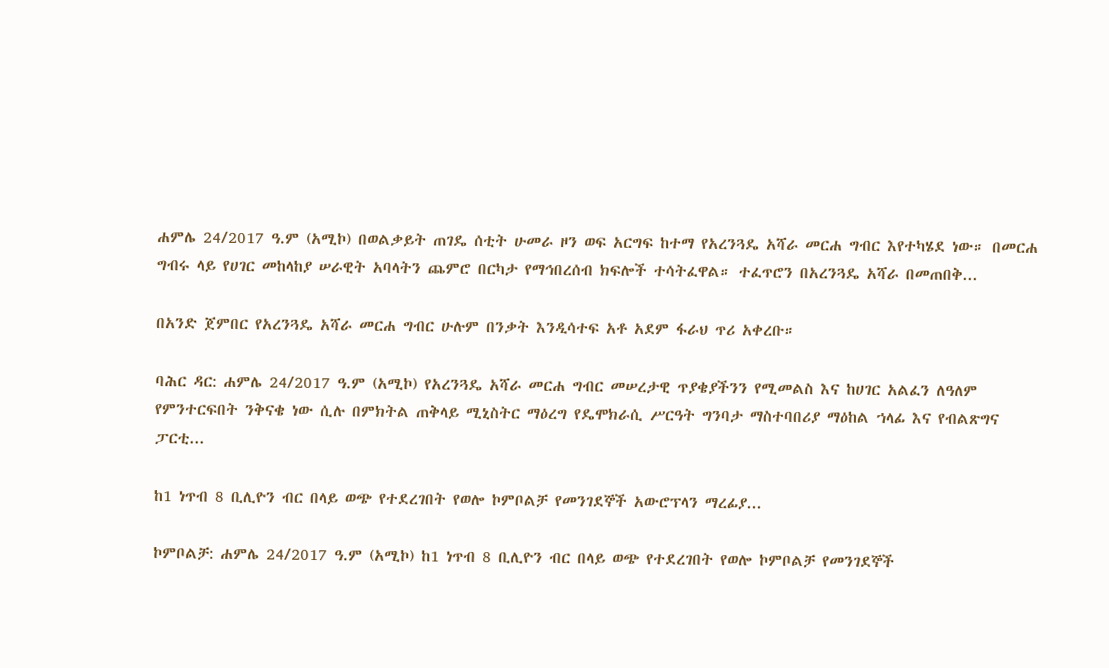ሐምሌ 24/2017 ዓ.ም (አሚኮ) በወልቃይት ጠገዴ ሰቲት ሁመራ ዞን ወፍ አርግፍ ከተማ የአረንጓዴ አሻራ መርሐ ግብር እየተካሄደ ነው። በመርሐ ግብሩ ላይ የሀገር መከላከያ ሠራዊት አባላትን ጨምሮ በርካታ የማኅበረሰብ ክፍሎች ተሳትፈዋል። ተፈጥሮን በአረንጓዴ አሻራ በመጠበቅ...

በአንድ ጀምበር የአረንጓዴ አሻራ መርሐ ግብር ሁሉም በንቃት እንዲሳተፍ አቶ አደም ፋራህ ጥሪ አቀረቡ።

ባሕር ዳር: ሐምሌ 24/2017 ዓ.ም (አሚኮ) የአረንጓዴ አሻራ መርሐ ግብር መሠረታዊ ጥያቄያችንን የሚመልስ እና ከሀገር አልፈን ለዓለም የምንተርፍበት ንቅናቄ ነው ሲሉ በምክትል ጠቅላይ ሚኒስትር ማዕረግ የዴሞክራሲ ሥርዓት ግንባታ ማስተባበሪያ ማዕከል ኀላፊ እና የብልጽግና ፓርቲ...

ከ1 ነጥብ 8 ቢሊዮን ብር በላይ ወጭ የተደረገበት የወሎ ኮምቦልቻ የመንገደኞች አውሮፕላን ማረፊያ...

ኮምቦልቻ: ሐምሌ 24/2017 ዓ.ም (አሚኮ) ከ1 ነጥብ 8 ቢሊዮን ብር በላይ ወጭ የተደረገበት የወሎ ኮምቦልቻ የመንገደኞች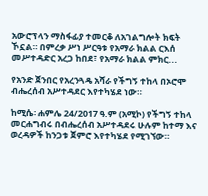አውሮፕላን ማስፋፊያ ተመርቆ ለአገልግሎት ክፍት ኾኗል። በምረቃ ሥነ ሥርዓቱ የአማራ ክልል ርእሰ መሥተዳድር አረጋ ከበደ፣ የአማራ ክልል ምክር...

የአንድ ጀንበር የአረንጓዴ አሻራ የችግኝ ተከላ በኦሮሞ ብሔረሰብ አሥተዳደር እየተካሄደ ነው።

ከሚሴ፡ ሐምሌ 24/2017 ዓ.ም (አሚኮ) የችግኝ ተከላ መርሐግብሩ በብሔረሰብ አሥተዳደሩ ሁሉም ከተማ እና ወረዳዎች ከንጋቱ ጀምሮ እየተካሄደ የሚገኘው።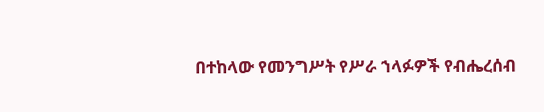በተከላው የመንግሥት የሥራ ኀላፉዎች የብሔረሰብ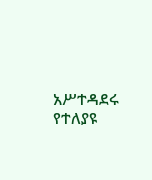አሥተዳደሩ የተለያዩ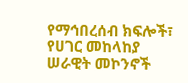የማኅበረሰብ ክፍሎች፣ የሀገር መከላከያ ሠራዊት መኮንኖች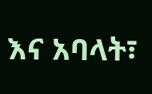እና አባላት፣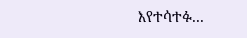እየተሳተፉ...